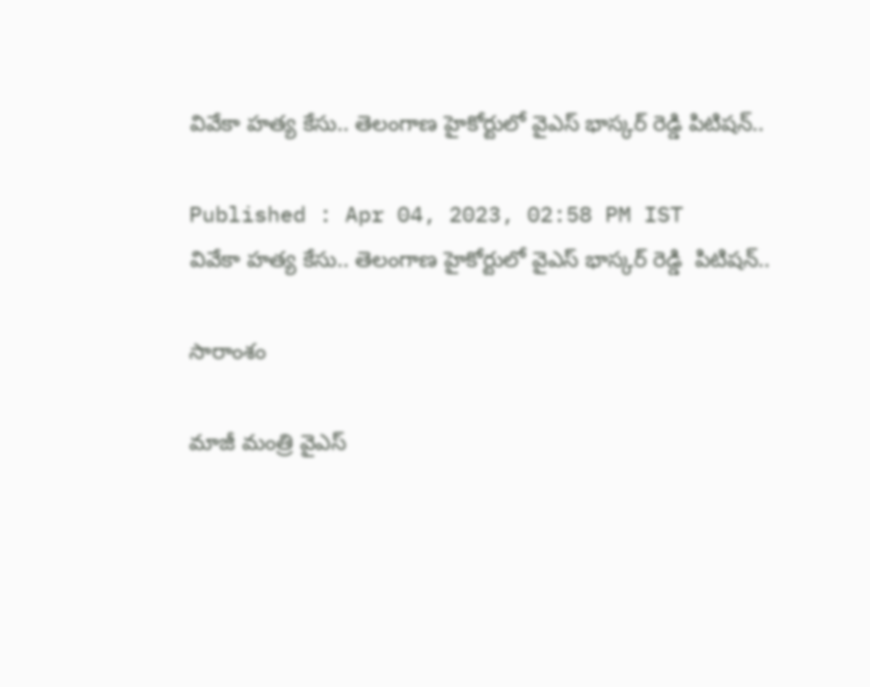వివేకా హత్య కేసు.. తెలంగాణ హైకోర్టులో వైఎస్ భాస్కర్ రెడ్డి పిటిషన్..

Published : Apr 04, 2023, 02:58 PM IST
వివేకా హత్య కేసు.. తెలంగాణ హైకోర్టులో వైఎస్ భాస్కర్ రెడ్డి  పిటిషన్..

సారాంశం

మాజీ మంత్రి వైఎస్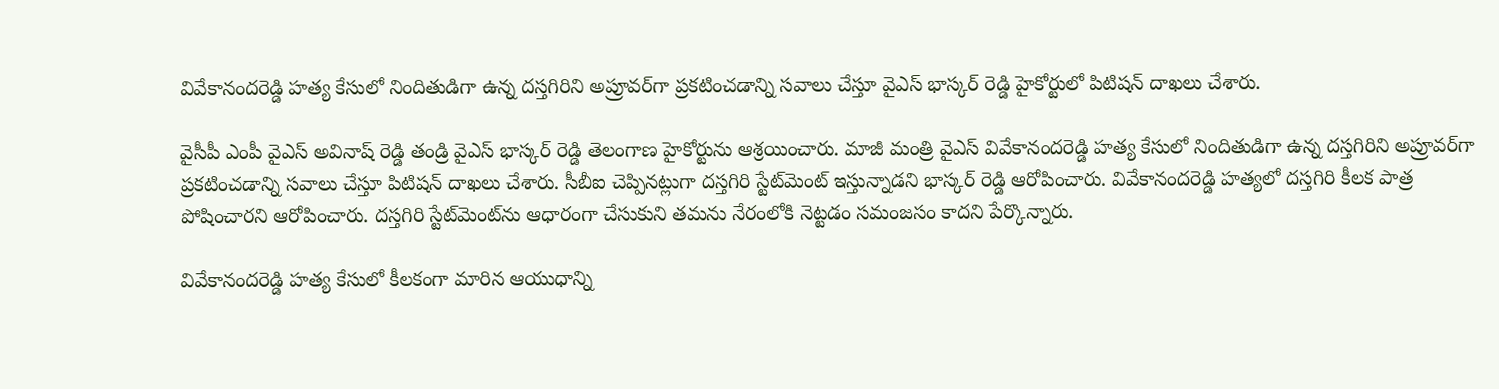వివేకానందరెడ్డి హత్య కేసులో నిందితుడిగా ఉన్న దస్తగిరిని అప్రూవర్‌గా ప్రకటించడాన్ని సవాలు చేస్తూ వైఎస్ భాస్కర్ రెడ్డి హైకోర్టులో పిటిషన్ దాఖలు చేశారు.

వైసీపీ ఎంపీ వైఎస్ అవినాష్ రెడ్డి తండ్రి వైఎస్ భాస్కర్ రెడ్డి తెలంగాణ హైకోర్టును ఆశ్రయించారు. మాజీ మంత్రి వైఎస్ వివేకానందరెడ్డి హత్య కేసులో నిందితుడిగా ఉన్న దస్తగిరిని అప్రూవర్‌గా ప్రకటించడాన్ని సవాలు చేస్తూ పిటిషన్ దాఖలు చేశారు. సీబీఐ చెప్పినట్లుగా దస్తగిరి స్టేట్‌మెంట్ ఇస్తున్నాడని భాస్కర్ రెడ్డి ఆరోపించారు. వివేకానందరెడ్డి హత్యలో దస్తగిరి కీలక పాత్ర పోషించారని ఆరోపించారు. దస్తగిరి స్టేట్‌మెంట్‌ను ఆధారంగా చేసుకుని తమను నేరంలోకి నెట్టడం సమంజసం కాదని పేర్కొన్నారు.

వివేకానందరెడ్డి హత్య కేసులో కీలకంగా మారిన ఆయుధాన్ని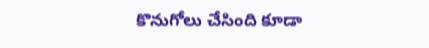కొనుగోలు చేసింది కూడా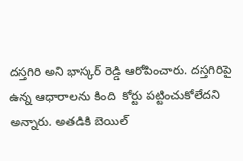దస్తగిరి అని భాస్కర్ రెడ్డి ఆరోపించారు. దస్తగిరి‌పై ఉన్న ఆధారాలను కింది  కోర్టు పట్టించుకోలేదని అన్నారు. అతడికి బెయిల్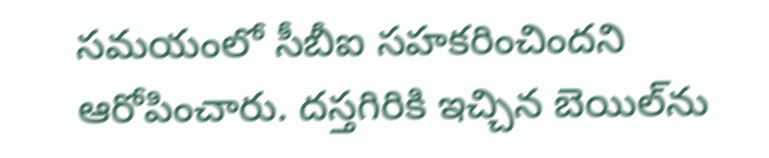సమయంలో సీబీఐ సహకరించిందని ఆరోపించారు. దస్తగిరికి ఇచ్చిన బెయిల్‌ను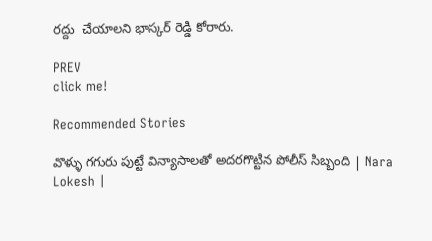రద్దు  చేయాలని భాస్కర్ రెడ్డి కోరారు.

PREV
click me!

Recommended Stories

వొళ్ళు గగురు పుట్టే విన్యాసాలతో అదరగొట్టిన పోలీస్ సిబ్బంది | Nara Lokesh |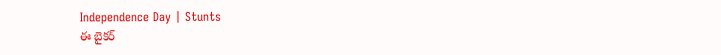Independence Day | Stunts
ఈ బైకర్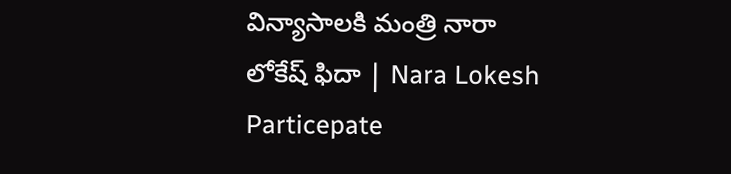విన్యాసాలకి మంత్రి నారా లోకేష్ ఫిదా | Nara Lokesh Particepate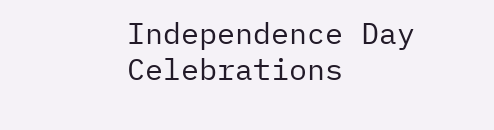Independence Day Celebrations